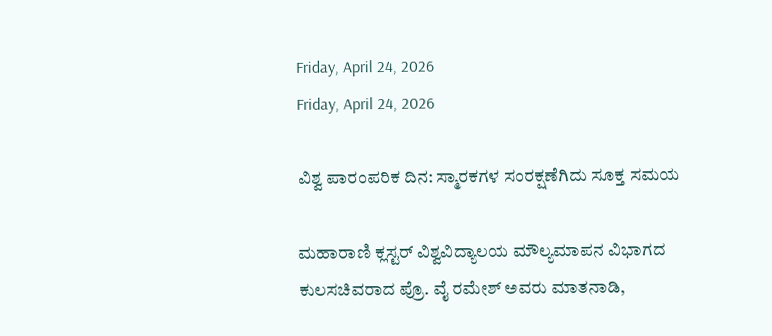Friday, April 24, 2026
Friday, April 24, 2026

ವಿಶ್ವ ಪಾರಂಪರಿಕ ದಿನ: ಸ್ಮಾರಕಗಳ ಸಂರಕ್ಷಣೆಗಿದು ಸೂಕ್ತ ಸಮಯ

ಮಹಾರಾಣಿ ಕ್ಲಸ್ಟರ್ ವಿಶ್ವವಿದ್ಯಾಲಯ ಮೌಲ್ಯಮಾಪನ ವಿಭಾಗದ ಕುಲಸಚಿವರಾದ ಪ್ರೊ. ವೈ ರಮೇಶ್ ಅವರು ಮಾತನಾಡಿ,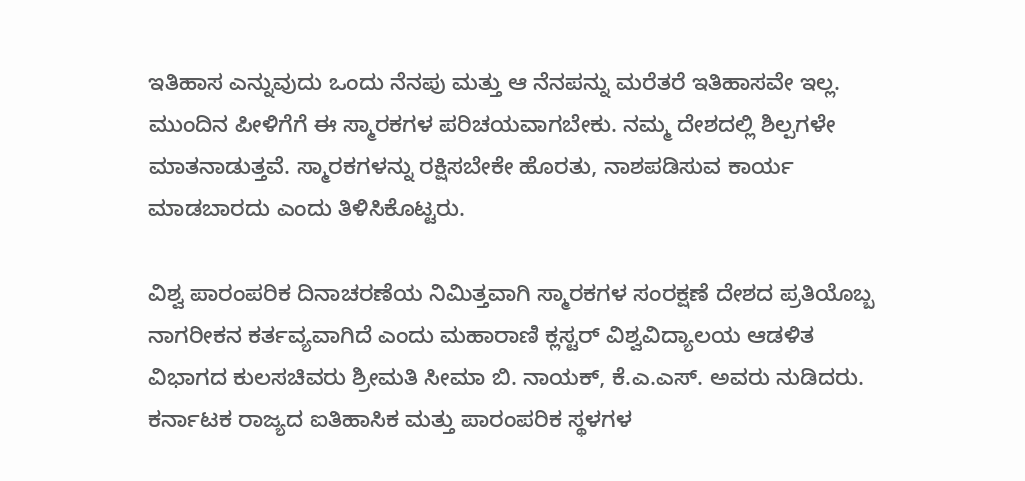ಇತಿಹಾಸ ಎನ್ನುವುದು ಒಂದು ನೆನಪು ಮತ್ತು ಆ ನೆನಪನ್ನು ಮರೆತರೆ ಇತಿಹಾಸವೇ ಇಲ್ಲ. ಮುಂದಿನ ಪೀಳಿಗೆಗೆ ಈ ಸ್ಮಾರಕಗಳ ಪರಿಚಯವಾಗಬೇಕು. ನಮ್ಮ ದೇಶದಲ್ಲಿ ಶಿಲ್ಪಗಳೇ ಮಾತನಾಡುತ್ತವೆ. ಸ್ಮಾರಕಗಳನ್ನು ರಕ್ಷಿಸಬೇಕೇ ಹೊರತು, ನಾಶಪಡಿಸುವ ಕಾರ್ಯ ಮಾಡಬಾರದು ಎಂದು ತಿಳಿಸಿಕೊಟ್ಟರು.

ವಿಶ್ವ ಪಾರಂಪರಿಕ ದಿನಾಚರಣೆಯ ನಿಮಿತ್ತವಾಗಿ ಸ್ಮಾರಕಗಳ ಸಂರಕ್ಷಣೆ ದೇಶದ ಪ್ರತಿಯೊಬ್ಬ ನಾಗರೀಕನ ಕರ್ತವ್ಯವಾಗಿದೆ ಎಂದು ಮಹಾರಾಣಿ ಕ್ಲಸ್ಟರ್ ವಿಶ್ವವಿದ್ಯಾಲಯ ಆಡಳಿತ ವಿಭಾಗದ ಕುಲಸಚಿವರು ಶ್ರೀಮತಿ ಸೀಮಾ ಬಿ. ನಾಯಕ್, ಕೆ.ಎ.ಎಸ್. ಅವರು ನುಡಿದರು. ಕರ್ನಾಟಕ ರಾಜ್ಯದ ಐತಿಹಾಸಿಕ ಮತ್ತು ಪಾರಂಪರಿಕ ಸ್ಥಳಗಳ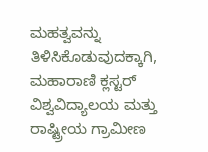ಮಹತ್ವವನ್ನು ತಿಳಿಸಿಕೊಡುವುದಕ್ಕಾಗಿ, ಮಹಾರಾಣಿ ಕ್ಲಸ್ಟರ್ ವಿಶ್ವವಿದ್ಯಾಲಯ ಮತ್ತು ರಾಷ್ಟ್ರೀಯ ಗ್ರಾಮೀಣ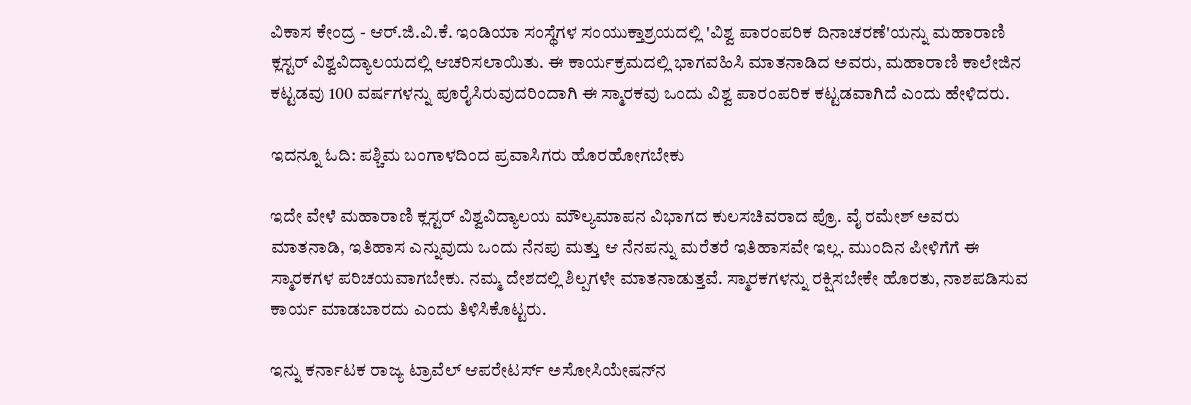ವಿಕಾಸ ಕೇಂದ್ರ - ಆರ್.ಜಿ.ವಿ.ಕೆ. ಇಂಡಿಯಾ ಸಂಸ್ಥೆಗಳ ಸಂಯುಕ್ತಾಶ್ರಯದಲ್ಲಿ 'ವಿಶ್ವ ಪಾರಂಪರಿಕ ದಿನಾಚರಣೆ'ಯನ್ನು ಮಹಾರಾಣಿ ಕ್ಲಸ್ಟರ್ ವಿಶ್ವವಿದ್ಯಾಲಯದಲ್ಲಿ ಆಚರಿಸಲಾಯಿತು. ಈ ಕಾರ್ಯಕ್ರಮದಲ್ಲಿ ಭಾಗವಹಿಸಿ ಮಾತನಾಡಿದ ಅವರು, ಮಹಾರಾಣಿ ಕಾಲೇಜಿನ ಕಟ್ಟಡವು 100 ವರ್ಷಗಳನ್ನು ಪೂರೈಸಿರುವುದರಿಂದಾಗಿ ಈ ಸ್ಮಾರಕವು ಒಂದು ವಿಶ್ವ ಪಾರಂಪರಿಕ ಕಟ್ಟಡವಾಗಿದೆ ಎಂದು ಹೇಳಿದರು.

ಇದನ್ನೂ ಓದಿ: ಪಶ್ಚಿಮ ಬಂಗಾಳದಿಂದ ಪ್ರವಾಸಿಗರು ಹೊರಹೋಗಬೇಕು

ಇದೇ ವೇಳೆ ಮಹಾರಾಣಿ ಕ್ಲಸ್ಟರ್ ವಿಶ್ವವಿದ್ಯಾಲಯ ಮೌಲ್ಯಮಾಪನ ವಿಭಾಗದ ಕುಲಸಚಿವರಾದ ಪ್ರೊ. ವೈ ರಮೇಶ್ ಅವರು ಮಾತನಾಡಿ, ಇತಿಹಾಸ ಎನ್ನುವುದು ಒಂದು ನೆನಪು ಮತ್ತು ಆ ನೆನಪನ್ನು ಮರೆತರೆ ಇತಿಹಾಸವೇ ಇಲ್ಲ. ಮುಂದಿನ ಪೀಳಿಗೆಗೆ ಈ ಸ್ಮಾರಕಗಳ ಪರಿಚಯವಾಗಬೇಕು. ನಮ್ಮ ದೇಶದಲ್ಲಿ ಶಿಲ್ಪಗಳೇ ಮಾತನಾಡುತ್ತವೆ. ಸ್ಮಾರಕಗಳನ್ನು ರಕ್ಷಿಸಬೇಕೇ ಹೊರತು, ನಾಶಪಡಿಸುವ ಕಾರ್ಯ ಮಾಡಬಾರದು ಎಂದು ತಿಳಿಸಿಕೊಟ್ಟರು.

ಇನ್ನು ಕರ್ನಾಟಕ ರಾಜ್ಯ ಟ್ರಾವೆಲ್ ಆಪರೇಟರ್ಸ್ ಅಸೋಸಿಯೇಷನ್‌ನ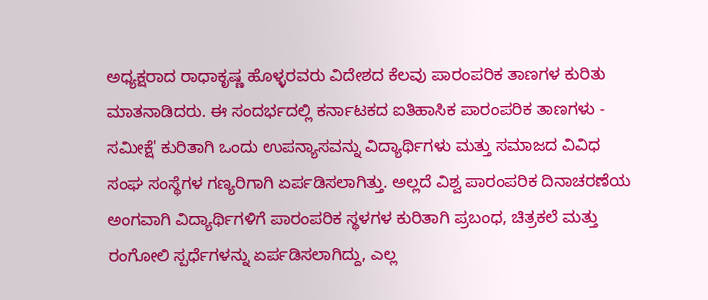ಅಧ್ಯಕ್ಷರಾದ ರಾಧಾಕೃಷ್ಣ ಹೊಳ್ಳರವರು ವಿದೇಶದ ಕೆಲವು ಪಾರಂಪರಿಕ ತಾಣಗಳ ಕುರಿತು ಮಾತನಾಡಿದರು. ಈ ಸಂದರ್ಭದಲ್ಲಿ ಕರ್ನಾಟಕದ ಐತಿಹಾಸಿಕ ಪಾರಂಪರಿಕ ತಾಣಗಳು - ಸಮೀಕ್ಷೆ' ಕುರಿತಾಗಿ ಒಂದು ಉಪನ್ಯಾಸವನ್ನು ವಿದ್ಯಾರ್ಥಿಗಳು ಮತ್ತು ಸಮಾಜದ ವಿವಿಧ ಸಂಘ ಸಂಸ್ಥೆಗಳ ಗಣ್ಯರಿಗಾಗಿ ಏರ್ಪಡಿಸಲಾಗಿತ್ತು. ಅಲ್ಲದೆ ವಿಶ್ವ ಪಾರಂಪರಿಕ ದಿನಾಚರಣೆಯ ಅಂಗವಾಗಿ ವಿದ್ಯಾರ್ಥಿಗಳಿಗೆ ಪಾರಂಪರಿಕ ಸ್ಥಳಗಳ ಕುರಿತಾಗಿ ಪ್ರಬಂಧ, ಚಿತ್ರಕಲೆ ಮತ್ತು ರಂಗೋಲಿ ಸ್ಪರ್ಧೆಗಳನ್ನು ಏರ್ಪಡಿಸಲಾಗಿದ್ದು, ಎಲ್ಲ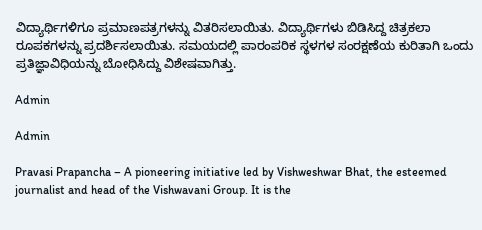ವಿದ್ಯಾರ್ಥಿಗಳಿಗೂ ಪ್ರಮಾಣಪತ್ರಗಳನ್ನು ವಿತರಿಸಲಾಯಿತು. ವಿದ್ಯಾರ್ಥಿಗಳು ಬಿಡಿಸಿದ್ದ ಚಿತ್ರಕಲಾ ರೂಪಕಗಳನ್ನು ಪ್ರದರ್ಶಿಸಲಾಯಿತು. ಸಮಯದಲ್ಲಿ ಪಾರಂಪರಿಕ ಸ್ಥಳಗಳ ಸಂರಕ್ಷಣೆಯ ಕುರಿತಾಗಿ ಒಂದು ಪ್ರತಿಜ್ಞಾವಿಧಿಯನ್ನು ಬೋಧಿಸಿದ್ದು ವಿಶೇಷವಾಗಿತ್ತು.

Admin

Admin

Pravasi Prapancha – A pioneering initiative led by Vishweshwar Bhat, the esteemed journalist and head of the Vishwavani Group. It is the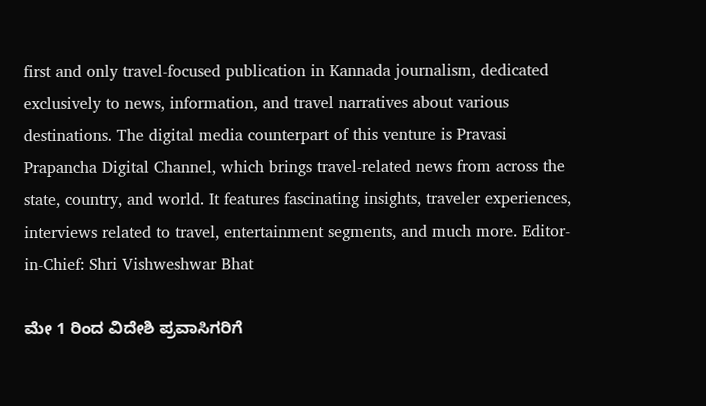first and only travel-focused publication in Kannada journalism, dedicated exclusively to news, information, and travel narratives about various destinations. The digital media counterpart of this venture is Pravasi Prapancha Digital Channel, which brings travel-related news from across the state, country, and world. It features fascinating insights, traveler experiences, interviews related to travel, entertainment segments, and much more. Editor-in-Chief: Shri Vishweshwar Bhat

ಮೇ 1 ರಿಂದ ವಿದೇಶಿ ಪ್ರವಾಸಿಗರಿಗೆ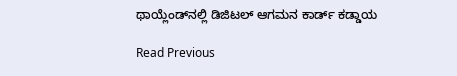ಥಾಯ್ಲೆಂಡ್‌ನಲ್ಲಿ ಡಿಜಿಟಲ್ ಆಗಮನ ಕಾರ್ಡ್ ಕಡ್ಡಾಯ

Read Previous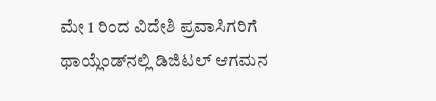ಮೇ 1 ರಿಂದ ವಿದೇಶಿ ಪ್ರವಾಸಿಗರಿಗೆ ಥಾಯ್ಲೆಂಡ್‌ನಲ್ಲಿ ಡಿಜಿಟಲ್ ಆಗಮನ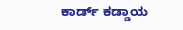ಕಾರ್ಡ್ ಕಡ್ಡಾಯ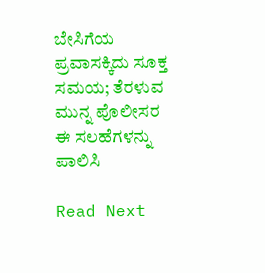ಬೇಸಿಗೆಯ ಪ್ರವಾಸಕ್ಕಿದು ಸೂಕ್ತ ಸಮಯ; ತೆರಳುವ ಮುನ್ನ ಪೊಲೀಸರ ಈ ಸಲಹೆಗಳನ್ನು ಪಾಲಿಸಿ

Read Next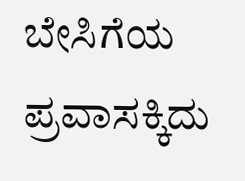ಬೇಸಿಗೆಯ ಪ್ರವಾಸಕ್ಕಿದು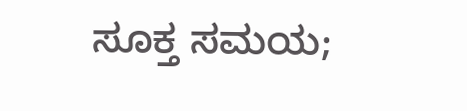ಸೂಕ್ತ ಸಮಯ;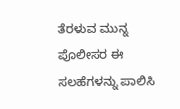ತೆರಳುವ ಮುನ್ನ ಪೊಲೀಸರ ಈ ಸಲಹೆಗಳನ್ನು ಪಾಲಿಸಿ